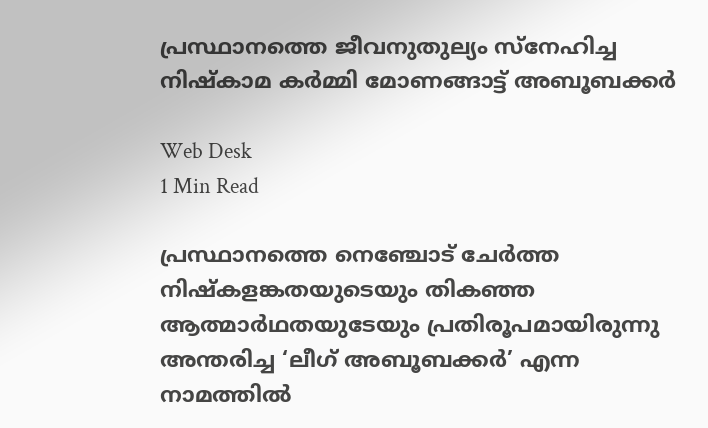പ്രസ്ഥാനത്തെ ജീവനുതുല്യം സ്‌നേഹിച്ച നിഷ്‌കാമ കര്‍മ്മി മോണങ്ങാട്ട് അബൂബക്കര്‍

Web Desk
1 Min Read

പ്രസ്ഥാനത്തെ നെഞ്ചോട് ചേര്‍ത്ത നിഷ്‌കളങ്കതയുടെയും തികഞ്ഞ ആത്മാര്‍ഥതയുടേയും പ്രതിരൂപമായിരുന്നു അന്തരിച്ച ‘ലീഗ് അബൂബക്കര്‍’ എന്ന നാമത്തില്‍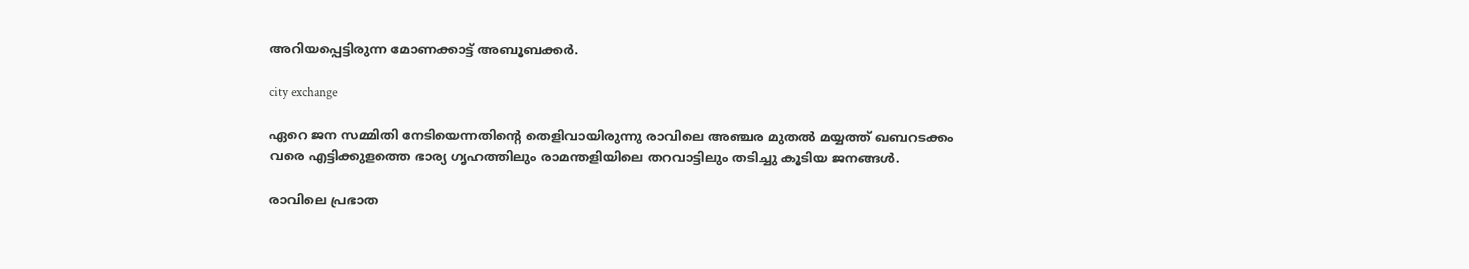അറിയപ്പെട്ടിരുന്ന മോണക്കാട്ട് അബൂബക്കര്‍.

city exchange

ഏറെ ജന സമ്മിതി നേടിയെന്നതിന്റെ തെളിവായിരുന്നു രാവിലെ അഞ്ചര മുതല്‍ മയ്യത്ത് ഖബറടക്കം വരെ എട്ടിക്കുളത്തെ ഭാര്യ ഗൃഹത്തിലും രാമന്തളിയിലെ തറവാട്ടിലും തടിച്ചു കൂടിയ ജനങ്ങള്‍.

രാവിലെ പ്രഭാത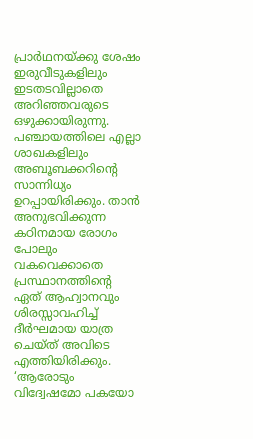പ്രാര്‍ഥനയ്ക്കു ശേഷം ഇരുവീടുകളിലും ഇടതടവില്ലാതെ അറിഞ്ഞവരുടെ ഒഴുക്കായിരുന്നു. പഞ്ചായത്തിലെ എല്ലാ ശാഖകളിലും അബൂബക്കറിന്റെ സാന്നിധ്യം ഉറപ്പായിരിക്കും. താന്‍ അനുഭവിക്കുന്ന കഠിനമായ രോഗം പോലും വകവെക്കാതെ പ്രസ്ഥാനത്തിന്റെ ഏത് ആഹ്വാനവും ശിരസ്സാവഹിച്ച് ദീര്‍ഘമായ യാത്ര ചെയ്ത് അവിടെ എത്തിയിരിക്കും. ‘ആരോടും വിദ്വേഷമോ പകയോ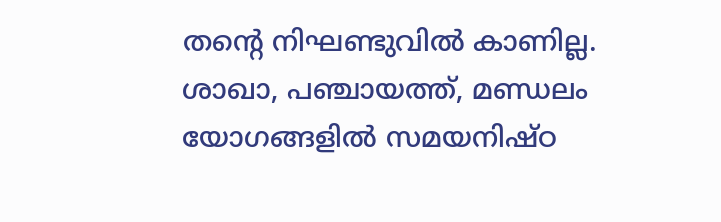തന്റെ നിഘണ്ടുവില്‍ കാണില്ല.
ശാഖാ, പഞ്ചായത്ത്, മണ്ഡലം യോഗങ്ങളില്‍ സമയനിഷ്ഠ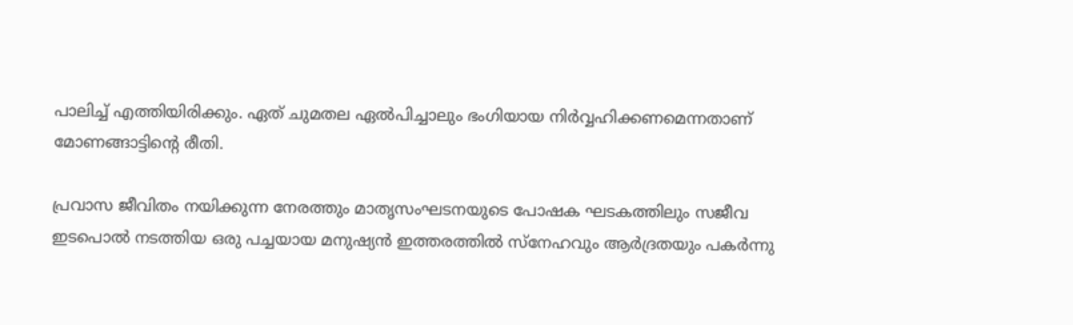പാലിച്ച് എത്തിയിരിക്കും. ഏത് ചുമതല ഏല്‍പിച്ചാലും ഭംഗിയായ നിര്‍വ്വഹിക്കണമെന്നതാണ് മോണങ്ങാട്ടിന്റെ രീതി.

പ്രവാസ ജീവിതം നയിക്കുന്ന നേരത്തും മാതൃസംഘടനയുടെ പോഷക ഘടകത്തിലും സജീവ ഇടപൊല്‍ നടത്തിയ ഒരു പച്ചയായ മനുഷ്യന്‍ ഇത്തരത്തില്‍ സ്‌നേഹവും ആര്‍ദ്രതയും പകര്‍ന്നു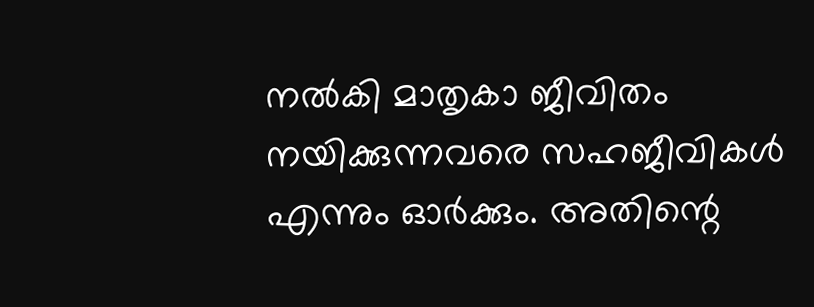നല്‍കി മാതൃകാ ജീവിതം നയിക്കുന്നവരെ സഹജീവികള്‍ എന്നും ഓര്‍ക്കും. അതിന്റെ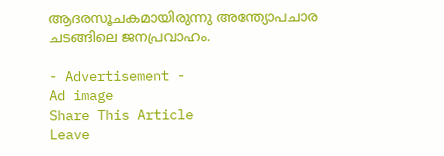ആദരസൂചകമായിരുന്നു അന്ത്യോപചാര ചടങ്ങിലെ ജനപ്രവാഹം.

- Advertisement -
Ad image
Share This Article
Leave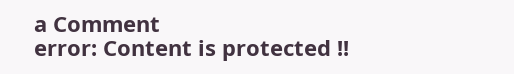a Comment
error: Content is protected !!